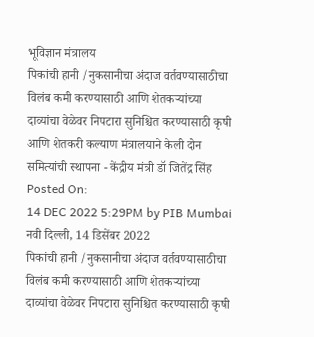भूविज्ञान मंत्रालय
पिकांची हानी /नुकसानीचा अंदाज वर्तवण्यासाठीचा विलंब कमी करण्यासाठी आणि शेतकऱ्यांच्या दाव्यांचा वेळेवर निपटारा सुनिश्चित करण्यासाठी कृषी आणि शेतकरी कल्याण मंत्रालयाने केली दोन समित्यांची स्थापना - केंद्रीय मंत्री डॉ जितेंद्र सिंह
Posted On:
14 DEC 2022 5:29PM by PIB Mumbai
नवी दिल्ली, 14 डिसेंबर 2022
पिकांची हानी /नुकसानीचा अंदाज वर्तवण्यासाठीचा विलंब कमी करण्यासाठी आणि शेतकऱ्यांच्या दाव्यांचा वेळेवर निपटारा सुनिश्चित करण्यासाठी कृषी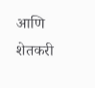आणि शेतकरी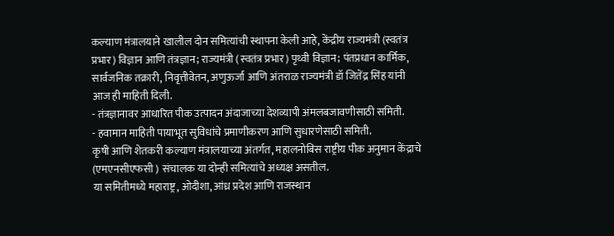कल्याण मंत्रालयाने खालील दोन समित्यांची स्थापना केली आहे, केंद्रीय राज्यमंत्री (स्वतंत्र प्रभार) विज्ञान आणि तंत्रज्ञान; राज्यमंत्री (स्वतंत्र प्रभार) पृथ्वी विज्ञान; पंतप्रधान कार्मिक, सार्वजनिक तक्रारी, निवृत्तीवेतन, अणुऊर्जा आणि अंतराळ राज्यमंत्री डॉ जितेंद्र सिंह यांनी आज ही माहिती दिली.
- तंत्रज्ञानावर आधारित पीक उत्पादन अंदाजाच्या देशव्यापी अंमलबजावणीसाठी समिती.
- हवामान माहिती पायाभूत सुविधांचे प्रमाणीकरण आणि सुधारणेसाठी समिती.
कृषी आणि शेतकरी कल्याण मंत्रालयाच्या अंतर्गत, महालनोबिस राष्ट्रीय पीक अनुमान केंद्राचे (एमएनसीएफसी ) संचालक या दोन्ही समित्यांचे अध्यक्ष असतील.
या समितीमध्ये महाराष्ट्र, ओदीशा, आंध्र प्रदेश आणि राजस्थान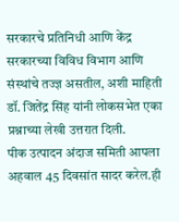सरकारचे प्रतिनिधी आणि केंद्र सरकारच्या विविध विभाग आणि संस्थांचे तज्ज्ञ असतील, अशी माहिती डॉ. जितेंद्र सिंह यांनी लोकसभेत एका प्रश्नाच्या लेखी उत्तरात दिली.
पीक उत्पादन अंदाज समिती आपला अहवाल 45 दिवसांत सादर करेल.ही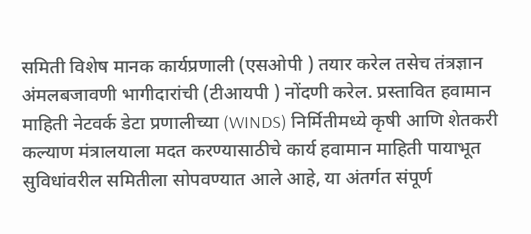समिती विशेष मानक कार्यप्रणाली (एसओपी ) तयार करेल तसेच तंत्रज्ञान अंमलबजावणी भागीदारांची (टीआयपी ) नोंदणी करेल. प्रस्तावित हवामान माहिती नेटवर्क डेटा प्रणालीच्या (WINDS) निर्मितीमध्ये कृषी आणि शेतकरी कल्याण मंत्रालयाला मदत करण्यासाठीचे कार्य हवामान माहिती पायाभूत सुविधांवरील समितीला सोपवण्यात आले आहे, या अंतर्गत संपूर्ण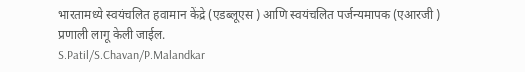भारतामध्ये स्वयंचलित हवामान केंद्रे (एडब्लूएस ) आणि स्वयंचलित पर्जन्यमापक (एआरजी ) प्रणाली लागू केली जाईल.
S.Patil/S.Chavan/P.Malandkar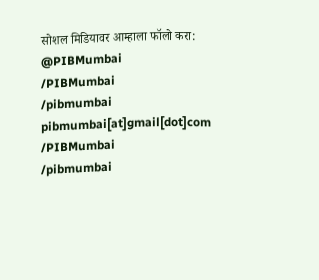सोशल मिडियावर आम्हाला फॉलो करा:
@PIBMumbai
/PIBMumbai
/pibmumbai
pibmumbai[at]gmail[dot]com
/PIBMumbai
/pibmumbai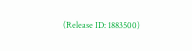(Release ID: 1883500)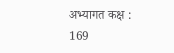अभ्यागत कक्ष : 169